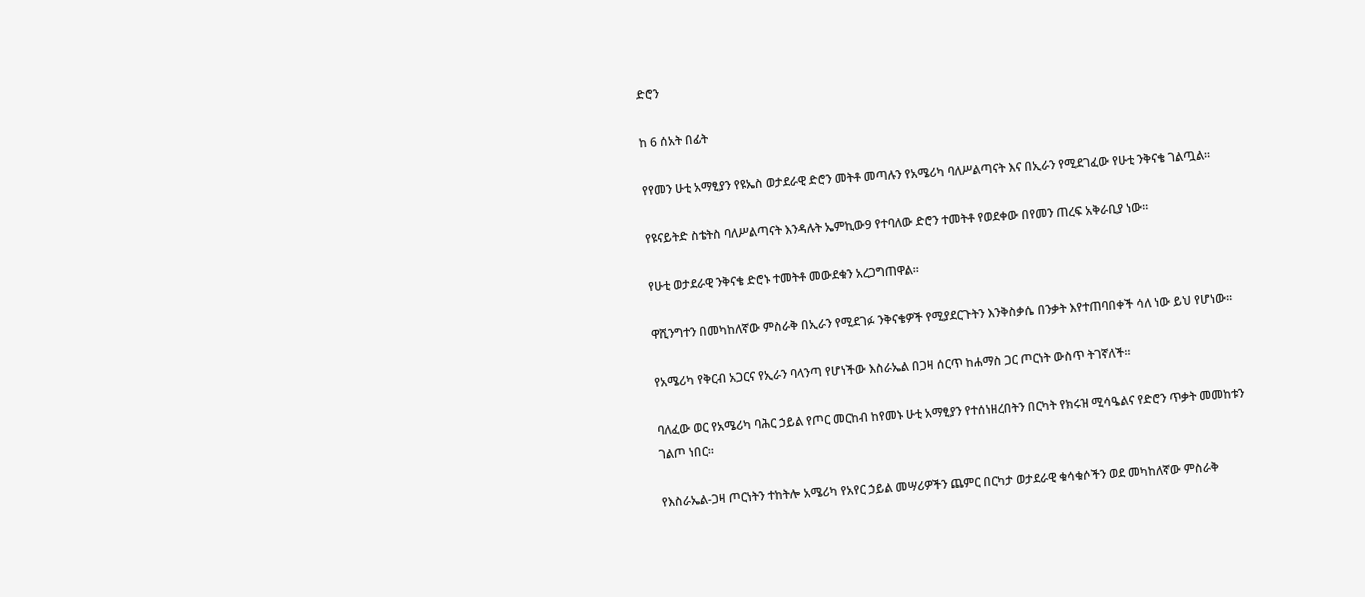ድሮን

ከ 6 ሰአት በፊት

የየመን ሁቲ አማፂያን የዩኤስ ወታደራዊ ድሮን መትቶ መጣሉን የአሜሪካ ባለሥልጣናት እና በኢራን የሚደገፈው የሁቲ ንቅናቄ ገልጧል።

የዩናይትድ ስቴትስ ባለሥልጣናት እንዳሉት ኤምኪው9 የተባለው ድሮን ተመትቶ የወደቀው በየመን ጠረፍ አቅራቢያ ነው።

የሁቲ ወታደራዊ ንቅናቄ ድሮኑ ተመትቶ መውደቁን አረጋግጠዋል።

ዋሺንግተን በመካከለኛው ምስራቅ በኢራን የሚደገፉ ንቅናቄዎች የሚያደርጉትን እንቅስቃሴ በንቃት እየተጠባበቀች ሳለ ነው ይህ የሆነው።

የአሜሪካ የቅርብ አጋርና የኢራን ባላንጣ የሆነችው እስራኤል በጋዛ ሰርጥ ከሐማስ ጋር ጦርነት ውስጥ ትገኛለች።

ባለፈው ወር የአሜሪካ ባሕር ኃይል የጦር መርከብ ከየመኑ ሁቲ አማፂያን የተሰነዘረበትን በርካት የክሩዝ ሚሳዔልና የድሮን ጥቃት መመከቱን ገልጦ ነበር።

የእስራኤል-ጋዛ ጦርነትን ተከትሎ አሜሪካ የአየር ኃይል መሣሪዎችን ጨምር በርካታ ወታደራዊ ቁሳቁሶችን ወደ መካከለኛው ምስራቅ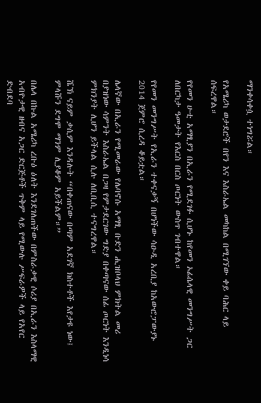ማንቀሳቀሷ ተነግሯል።

የአሜሪካ ወታደሮች በየን እና እስራኤል መካከል በሚገኘው ቀይ ባሕር ላይ ሰፍረዋል።

የየመን ሁቲ አማፂያን በኢራን የሚደገፉ ሲሆኑ ከየመን ኦፊሴላዊ መንግሥት ጋር ለበርካታ ዓመታት የእርስ በርስ ጦርነት ውስጥ ገብተዋል።

የየመን መንግሥት የኢራን ተቀናቃኝ በሆነችው ሳዑዲ አረቢያ ከአውሮፓውያኑ 2014 ጀምሮ ሲረዳ ቆይቷል።

ሌላኛው በኢራን የሚመራው የሌባኖሱ አማፂ ቡድን ሒዝቦላህ ምክትል መሪ በያዝነው ሳምንት እስራኤል በጋዛ የምታደርገው ግድያ በቀጣናው ሰፊ ጦርነት እንዲነሳ ምክንያት ሊሆን ይችላል ሲሉ ለቢቢሲ ተናግረዋል።

ሼኽ ናይም ቃሲም እንዳሉት “በቀጠናው በጣም አደገኛ ክስተቶች እየታዩ ነው፤ ምላሹን ደግሞ ማንም ሊያቆም አይችልም።”

በሌላ በኩል አሜሪካ ረቡዕ ዕለት እንደገለጠችው በምስራቃዊ ሶሪያ በኢራን እስላማዊ አብዮታዊ ዘብና አጋር ድርጅቶች ጥቅም ላይ የሚውሉ ሥፍራዎች ላይ የአየር ድብደባ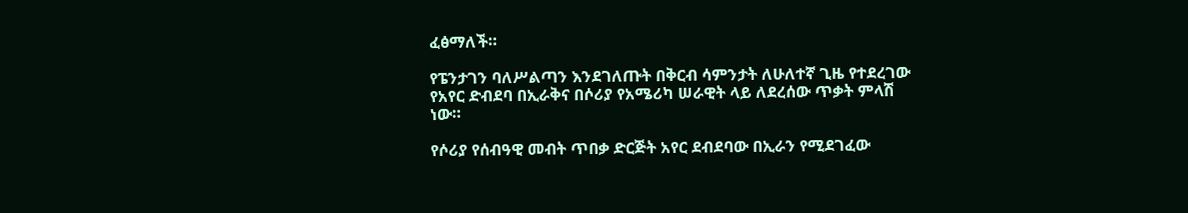ፈፅማለች።

የፔንታገን ባለሥልጣን እንደገለጡት በቅርብ ሳምንታት ለሁለተኛ ጊዜ የተደረገው የአየር ድብደባ በኢራቅና በሶሪያ የአሜሪካ ሠራዊት ላይ ለደረሰው ጥቃት ምላሽ ነው።

የሶሪያ የሰብዓዊ መብት ጥበቃ ድርጅት አየር ደብደባው በኢራን የሚደገፈው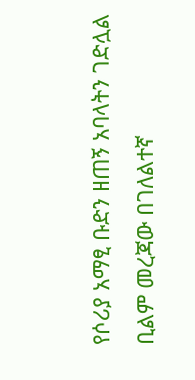የሶሪያ አማፂ ቡድን ዘጠኝ አባላትን ገድሏል ቢልም መረጃው በገለልተኛ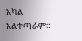አካል አልተጣራም።